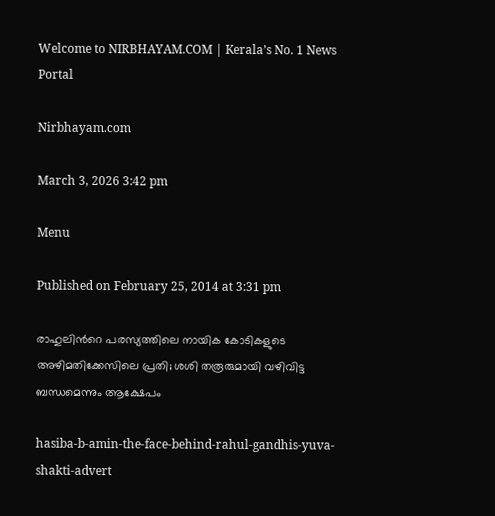Welcome to NIRBHAYAM.COM | Kerala’s No. 1 News Portal

Nirbhayam.com

March 3, 2026 3:42 pm

Menu

Published on February 25, 2014 at 3:31 pm

രാഹുലിൻറെ പരസ്യത്തിലെ നായിക കോടികളുടെ അഴിമതിക്കേസിലെ പ്രതി; ശശി തരൂരുമായി വഴിവിട്ട ബന്ധമെന്നും ആക്ഷേപം

hasiba-b-amin-the-face-behind-rahul-gandhis-yuva-shakti-advert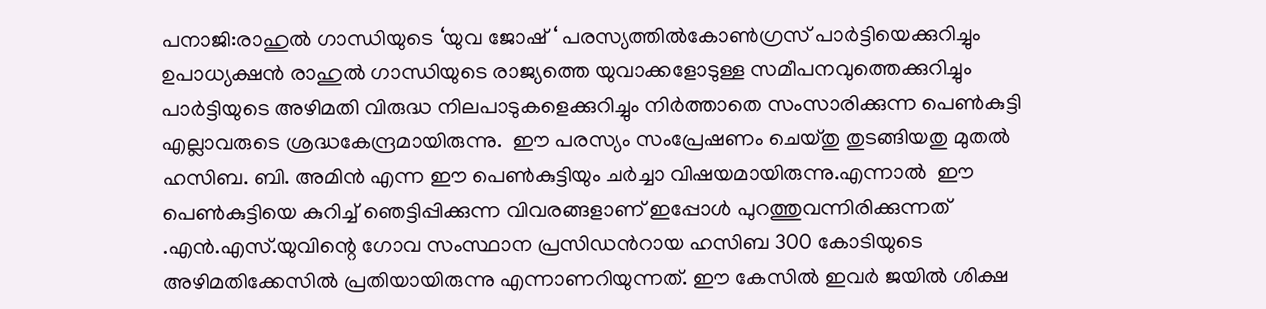പനാജി:രാഹുല്‍ ഗാന്ധിയുടെ ‘യുവ ജോഷ്‌ ‘ പരസ്യത്തില്‍കോണ്‍ഗ്രസ് പാര്‍ട്ടിയെക്കുറിച്ചും ഉപാധ്യക്ഷന്‍ രാഹുല്‍ ഗാന്ധിയുടെ രാജ്യത്തെ യുവാക്കളോടുള്ള സമീപനവുത്തെക്കുറിച്ചും പാര്‍ട്ടിയുടെ അഴിമതി വിരുദ്ധ നിലപാടുകളെക്കുറിച്ചും നിർത്താതെ സംസാരിക്കുന്ന പെണ്‍കുട്ടി എല്ലാവരുടെ ശ്രദ്ധകേന്ദ്രമായിരുന്നു.  ഈ പരസ്യം സംപ്രേഷണം ചെയ്തു തുടങ്ങിയതു മുതല്‍ ഹസിബ. ബി. അമിന്‍ എന്ന ഈ പെണ്‍കുട്ടിയും ചര്‍ച്ചാ വിഷയമായിരുന്നു.എന്നാൽ  ഈ പെണ്‍കുട്ടിയെ കുറിച്ച് ഞെട്ടിപ്പിക്കുന്ന വിവരങ്ങളാണ് ഇപ്പോൾ പുറത്തുവന്നിരിക്കുന്നത് .എന്‍.എസ്.യുവിന്റെ ഗോവ സംസ്ഥാന പ്രസിഡന്‍റായ ഹസിബ 300 കോടിയുടെ അഴിമതിക്കേസില്‍ പ്രതിയായിരുന്നു എന്നാണറിയുന്നത്. ഈ കേസില്‍ ഇവര്‍ ജയില്‍ ശിക്ഷ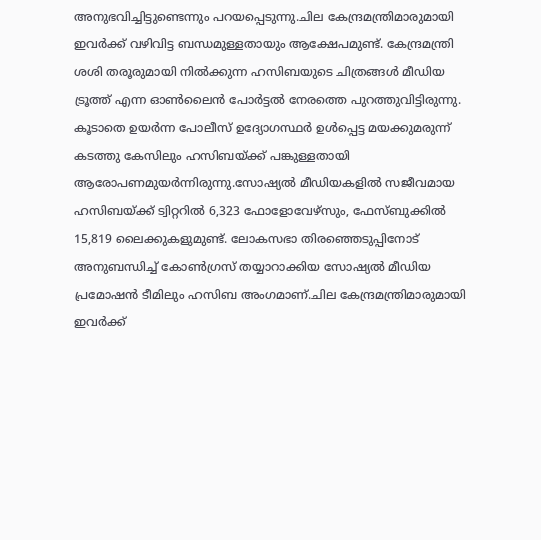അനുഭവിച്ചിട്ടുണ്ടെന്നും പറയപ്പെടുന്നു.ചില കേന്ദ്രമന്ത്രിമാരുമായി ഇവര്‍ക്ക് വഴിവിട്ട ബന്ധമുള്ളതായും ആക്ഷേപമുണ്ട്. കേന്ദ്രമന്ത്രി ശശി തരൂരുമായി നില്‍ക്കുന്ന ഹസിബയുടെ ചിത്രങ്ങള്‍ മീഡിയ ട്രൂത്ത്‌ എന്ന ഓണ്‍ലൈന്‍ പോര്‍ട്ടല്‍ നേരത്തെ പുറത്തുവിട്ടിരുന്നു. കൂടാതെ ഉയര്‍ന്ന പോലീസ് ഉദ്യോഗസ്ഥര്‍ ഉള്‍പ്പെട്ട മയക്കുമരുന്ന് കടത്തു കേസിലും ഹസിബയ്ക്ക് പങ്കുള്ളതായി ആരോപണമുയര്‍ന്നിരുന്നു.സോഷ്യല്‍ മീഡിയകളില്‍ സജീവമായ ഹസിബയ്ക്ക് ട്വിറ്ററില്‍ 6,323 ഫോളോവേഴ്സും, ഫേസ്ബുക്കില്‍ 15,819 ലൈക്കുകളുമുണ്ട്. ലോകസഭാ തിരഞ്ഞെടുപ്പിനോട് അനുബന്ധിച്ച് കോണ്‍ഗ്രസ് തയ്യാറാക്കിയ സോഷ്യല്‍ മീഡിയ പ്രമോഷന്‍ ടീമിലും ഹസിബ അംഗമാണ്.ചില കേന്ദ്രമന്ത്രിമാരുമായി ഇവര്‍ക്ക്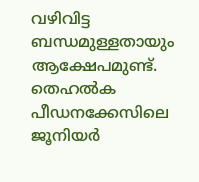വഴിവിട്ട ബന്ധമുള്ളതായും ആക്ഷേപമുണ്ട്. തെഹല്‍ക പീഡനക്കേസിലെ ജൂനിയര്‍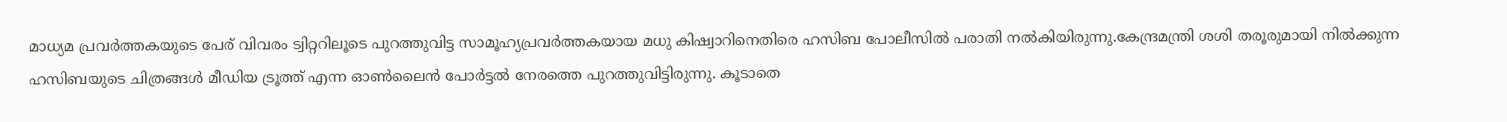മാധ്യമ പ്രവര്‍ത്തകയുടെ പേര് വിവരം ട്വിറ്ററിലൂടെ പുറത്തുവിട്ട സാമൂഹ്യപ്രവര്‍ത്തകയായ മധു കിഷ്വാറിനെതിരെ ഹസിബ പോലീസില്‍ പരാതി നല്‍കിയിരുന്നു.കേന്ദ്രമന്ത്രി ശശി തരൂരുമായി നില്‍ക്കുന്ന ഹസിബയുടെ ചിത്രങ്ങള്‍ മീഡിയ ട്രൂത്ത്‌ എന്ന ഓണ്‍ലൈന്‍ പോര്‍ട്ടല്‍ നേരത്തെ പുറത്തുവിട്ടിരുന്നു. കൂടാതെ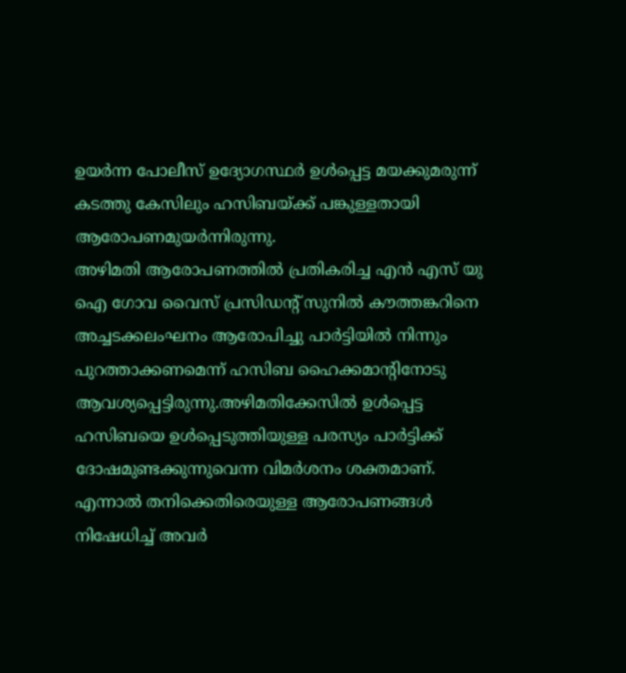ഉയര്‍ന്ന പോലീസ് ഉദ്യോഗസ്ഥര്‍ ഉള്‍പ്പെട്ട മയക്കുമരുന്ന് കടത്തു കേസിലും ഹസിബയ്ക്ക് പങ്കുള്ളതായി ആരോപണമുയര്‍ന്നിരുന്നു.
അഴിമതി ആരോപണത്തില്‍ പ്രതികരിച്ച എന്‍ എസ് യു ഐ ഗോവ വൈസ് പ്രസിഡന്റ് സുനില്‍ കൗത്തങ്കറിനെ അച്ചടക്കലംഘനം ആരോപിച്ചു പാര്‍ട്ടിയില്‍ നിന്നും പുറത്താക്കണമെന്ന് ഹസിബ ഹൈക്കമാന്റിനോടു ആവശ്യപ്പെട്ടിരുന്നു.അഴിമതിക്കേസില്‍ ഉള്‍പ്പെട്ട ഹസിബയെ ഉള്‍പ്പെടുത്തിയുള്ള പരസ്യം പാര്‍ട്ടിക്ക്‌ ദോഷമുണ്ടക്കുന്നുവെന്ന വിമര്‍ശനം ശക്തമാണ്. എന്നാൽ തനിക്കെതിരെയുള്ള ആരോപണങ്ങൾ നിഷേധിച്ച് അവർ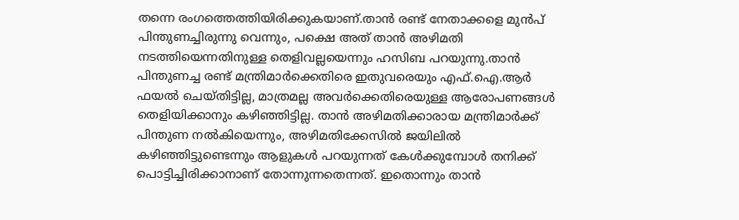തന്നെ രംഗത്തെത്തിയിരിക്കുകയാണ്.താന്‍ രണ്ട്‌ നേതാക്കളെ മുന്‍പ്‌ പിന്തുണച്ചിരുന്നു വെന്നും, പക്ഷെ അത് താന്‍ അഴിമതി നടത്തിയെന്നതിനുള്ള തെളിവല്ലയെന്നും ഹസിബ പറയുന്നു.താന്‍ പിന്തുണച്ച രണ്ട് മന്ത്രിമാര്‍ക്കെതിരെ ഇതുവരെയും എഫ്.ഐ.ആര്‍ ഫയല്‍ ചെയ്തിട്ടില്ല, മാത്രമല്ല അവര്‍ക്കെതിരെയുള്ള ആരോപണങ്ങള്‍ തെളിയിക്കാനും കഴിഞ്ഞിട്ടില്ല. താന്‍ അഴിമതിക്കാരായ മന്ത്രിമാര്‍ക്ക് പിന്തുണ നല്‍കിയെന്നും, അഴിമതിക്കേസില്‍ ജയിലില്‍ കഴിഞ്ഞിട്ടുണ്ടെന്നും ആളുകള്‍ പറയുന്നത് കേള്‍ക്കുമ്പോള്‍ തനിക്ക്‌ പൊട്ടിച്ചിരിക്കാനാണ് തോന്നുന്നതെന്നത്. ഇതൊന്നും താന്‍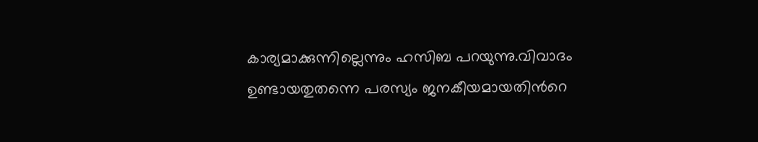കാര്യമാക്കുന്നില്ലെന്നും ഹസിബ പറയുന്നു.വിവാദം ഉണ്ടായതുതന്നെ പരസ്യം ജനകീയമായതിൻറെ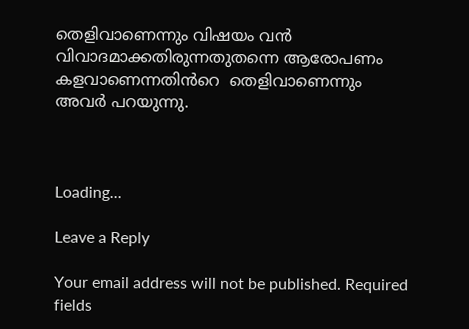തെളിവാണെന്നും വിഷയം വൻ വിവാദമാക്കതിരുന്നതുതന്നെ ആരോപണം കളവാണെന്നതിൻറെ  തെളിവാണെന്നും അവർ പറയുന്നു.



Loading...

Leave a Reply

Your email address will not be published. Required fields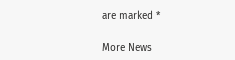are marked *

More News